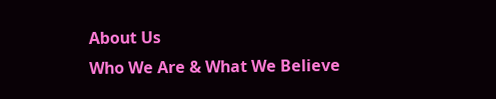About Us
Who We Are & What We Believe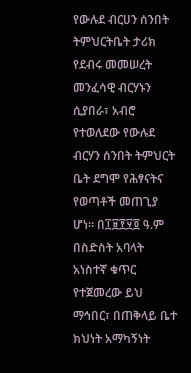የውሉደ ብርሀን ሰንበት ትምህርትቤት ታሪክ
የደብሩ መመሠረት መንፈሳዊ ብርሃኑን ሲያበራ፣ አብሮ የተወለደው የውሉደ ብርሃን ሰንበት ትምህርት ቤት ደግሞ የሕፃናትና የወጣቶች መጠጊያ ሆነ። በ፲፱፻፶፬ ዓ.ም በስድስት አባላት አነስተኛ ቁጥር የተጀመረው ይህ ማኅበር፣ በጠቅላይ ቤተ ክህነት አማካኝነት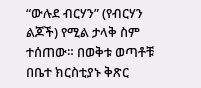“ውሉደ ብርሃን” (የብርሃን ልጆች) የሚል ታላቅ ስም ተሰጠው። በወቅቱ ወጣቶቹ በቤተ ክርስቲያኑ ቅጽር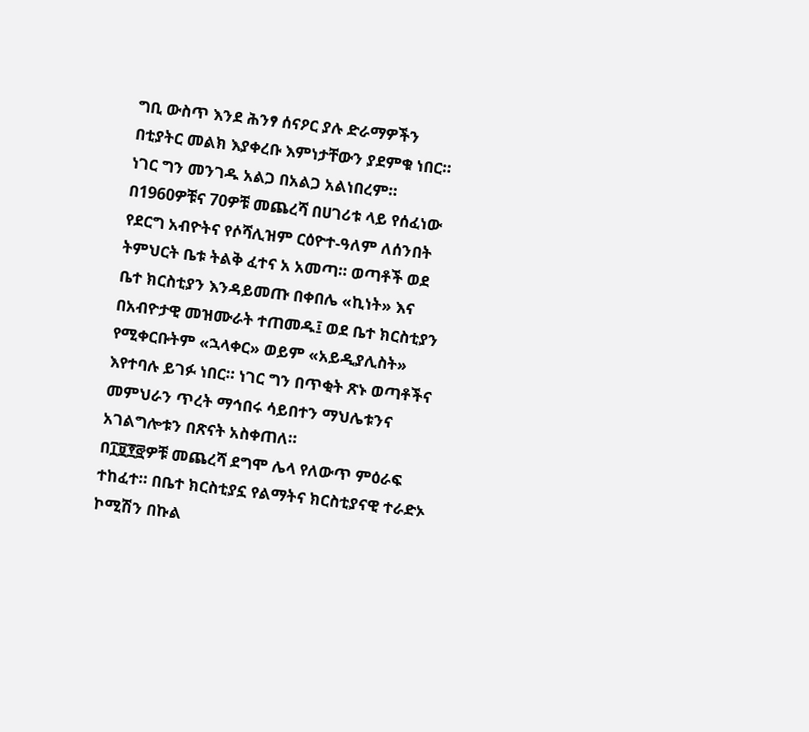ግቢ ውስጥ እንደ ሕንፃ ሰናዖር ያሉ ድራማዎችን በቲያትር መልክ እያቀረቡ እምነታቸውን ያደምቁ ነበር።
ነገር ግን መንገዱ አልጋ በአልጋ አልነበረም። በ1960ዎቹና 70ዎቹ መጨረሻ በሀገሪቱ ላይ የሰፈነው የደርግ አብዮትና የሶሻሊዝም ርዕዮተ-ዓለም ለሰንበት ትምህርት ቤቱ ትልቅ ፈተና አ አመጣ። ወጣቶች ወደ ቤተ ክርስቲያን እንዳይመጡ በቀበሌ «ኪነት» እና በአብዮታዊ መዝሙራት ተጠመዱ፤ ወደ ቤተ ክርስቲያን የሚቀርቡትም «ኋላቀር» ወይም «አይዲያሊስት» እየተባሉ ይገፉ ነበር። ነገር ግን በጥቂት ጽኑ ወጣቶችና መምህራን ጥረት ማኅበሩ ሳይበተን ማህሌቱንና አገልግሎቱን በጽናት አስቀጠለ።
በ፲፱፻፸ዎቹ መጨረሻ ደግሞ ሌላ የለውጥ ምዕራፍ ተከፈተ። በቤተ ክርስቲያኗ የልማትና ክርስቲያናዊ ተራድኦ ኮሚሽን በኩል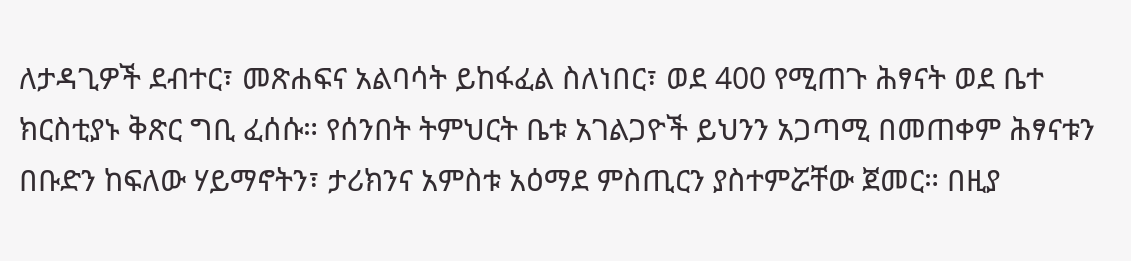ለታዳጊዎች ደብተር፣ መጽሐፍና አልባሳት ይከፋፈል ስለነበር፣ ወደ 400 የሚጠጉ ሕፃናት ወደ ቤተ ክርስቲያኑ ቅጽር ግቢ ፈሰሱ። የሰንበት ትምህርት ቤቱ አገልጋዮች ይህንን አጋጣሚ በመጠቀም ሕፃናቱን በቡድን ከፍለው ሃይማኖትን፣ ታሪክንና አምስቱ አዕማደ ምስጢርን ያስተምሯቸው ጀመር። በዚያ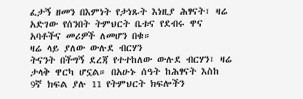ፈታኝ ዘመን በእምነት የታነጹት እነዚያ ሕፃናት፣ ዛሬ አድገው የሰንበት ትምህርት ቤቱና የደብሩ ዋና አባቶችና መሪዎች ለመሆን በቁ።
ዛሬ ላይ ያለው ውሉደ ብርሃን
ትናንት በችግኝ ደረጃ የተተከለው ውሉደ ብርሃን፣ ዛሬ ታላቅ ዋርካ ሆኗል። በአሁኑ ሰዓት ከሕፃናት እስከ 9ኛ ክፍል ያሉ 11 የትምህርት ክፍሎችን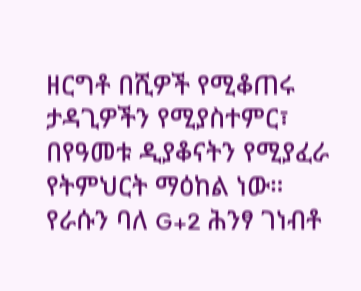ዘርግቶ በሺዎች የሚቆጠሩ ታዳጊዎችን የሚያስተምር፣ በየዓመቱ ዲያቆናትን የሚያፈራ የትምህርት ማዕከል ነው።
የራሱን ባለ G+2 ሕንፃ ገነብቶ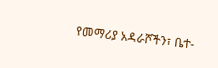የመማሪያ አዳራሾችን፣ ቤተ-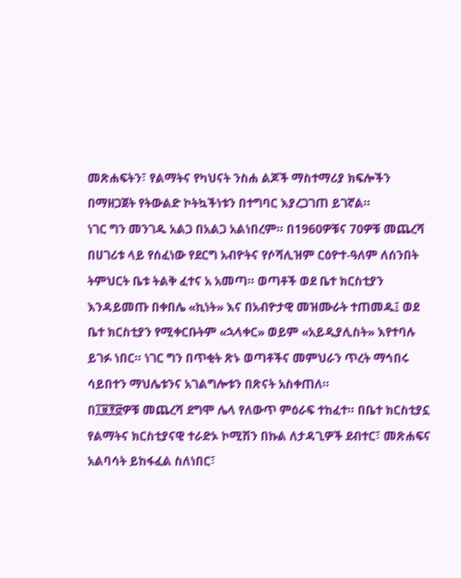መጽሐፍትን፣ የልማትና የካህናት ንስሐ ልጆች ማስተማሪያ ክፍሎችን በማዘጋጀት የትውልድ ኮትኳችነቱን በተግባር እያረጋገጠ ይገኛል።
ነገር ግን መንገዱ አልጋ በአልጋ አልነበረም። በ1960ዎቹና 70ዎቹ መጨረሻ በሀገሪቱ ላይ የሰፈነው የደርግ አብዮትና የሶሻሊዝም ርዕዮተ-ዓለም ለሰንበት ትምህርት ቤቱ ትልቅ ፈተና አ አመጣ። ወጣቶች ወደ ቤተ ክርስቲያን እንዳይመጡ በቀበሌ «ኪነት» እና በአብዮታዊ መዝሙራት ተጠመዱ፤ ወደ ቤተ ክርስቲያን የሚቀርቡትም «ኋላቀር» ወይም «አይዲያሊስት» እየተባሉ ይገፉ ነበር። ነገር ግን በጥቂት ጽኑ ወጣቶችና መምህራን ጥረት ማኅበሩ ሳይበተን ማህሌቱንና አገልግሎቱን በጽናት አስቀጠለ።
በ፲፱፻፸ዎቹ መጨረሻ ደግሞ ሌላ የለውጥ ምዕራፍ ተከፈተ። በቤተ ክርስቲያኗ የልማትና ክርስቲያናዊ ተራድኦ ኮሚሽን በኩል ለታዳጊዎች ደብተር፣ መጽሐፍና አልባሳት ይከፋፈል ስለነበር፣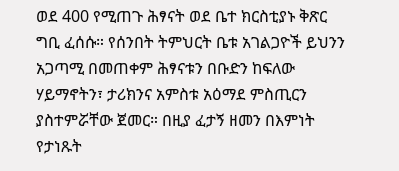ወደ 400 የሚጠጉ ሕፃናት ወደ ቤተ ክርስቲያኑ ቅጽር ግቢ ፈሰሱ። የሰንበት ትምህርት ቤቱ አገልጋዮች ይህንን አጋጣሚ በመጠቀም ሕፃናቱን በቡድን ከፍለው ሃይማኖትን፣ ታሪክንና አምስቱ አዕማደ ምስጢርን ያስተምሯቸው ጀመር። በዚያ ፈታኝ ዘመን በእምነት የታነጹት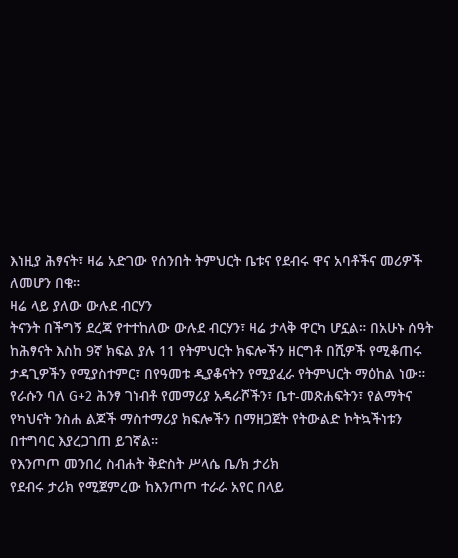እነዚያ ሕፃናት፣ ዛሬ አድገው የሰንበት ትምህርት ቤቱና የደብሩ ዋና አባቶችና መሪዎች ለመሆን በቁ።
ዛሬ ላይ ያለው ውሉደ ብርሃን
ትናንት በችግኝ ደረጃ የተተከለው ውሉደ ብርሃን፣ ዛሬ ታላቅ ዋርካ ሆኗል። በአሁኑ ሰዓት ከሕፃናት እስከ 9ኛ ክፍል ያሉ 11 የትምህርት ክፍሎችን ዘርግቶ በሺዎች የሚቆጠሩ ታዳጊዎችን የሚያስተምር፣ በየዓመቱ ዲያቆናትን የሚያፈራ የትምህርት ማዕከል ነው።
የራሱን ባለ G+2 ሕንፃ ገነብቶ የመማሪያ አዳራሾችን፣ ቤተ-መጽሐፍትን፣ የልማትና የካህናት ንስሐ ልጆች ማስተማሪያ ክፍሎችን በማዘጋጀት የትውልድ ኮትኳችነቱን በተግባር እያረጋገጠ ይገኛል።
የእንጦጦ መንበረ ስብሐት ቅድስት ሥላሴ ቤ/ክ ታሪክ
የደብሩ ታሪክ የሚጀምረው ከእንጦጦ ተራራ አየር በላይ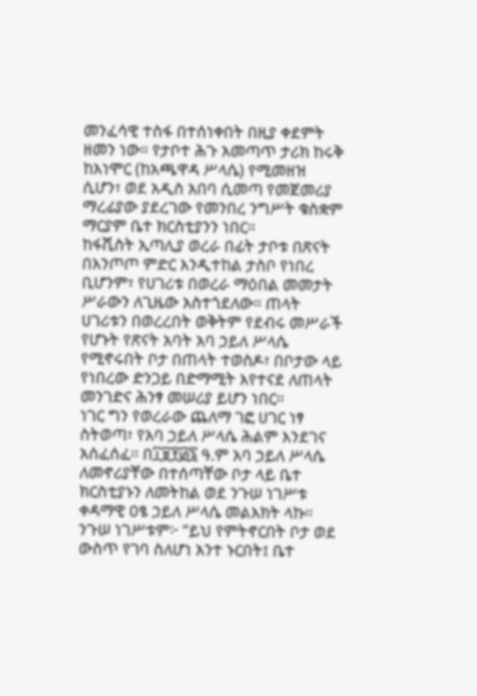መንፈሳዊ ተስፋ በተሰነቀበት በዚያ ቀደምት ዘመን ነው። የታቦተ ሕጉ አመጣጥ ታሪክ ከሩቅ ከእነሞር (ከአጫዋዳ ሥላሴ) የሚመዘዝ ሲሆን፣ ወደ አዲስ አበባ ሲመጣ የመጀመሪያ ማረፊያው ያደረገው የመንበረ ንግሥት ቁስቋም ማርያም ቤተ ክርስቲያንን ነበር።
ከፋሺስት ኢጣሊያ ወረራ በፊት ታቦቱ በጽናት በእንጦጦ ምድር እንዲተከል ታስቦ የነበረ ቢሆንም፣ የሀገሪቱ በወረራ ማዕበል መመታት ሥራውን ለጊዜው አስተጎደለው። ጠላት ሀገሪቱን በወረረበት ወቅትም የደብሩ መሥራች የሆኑት የጽናት አባት አባ ኃይለ ሥላሴ የሚኖሩበት ቦታ በጠላት ተወስዶ፣ በቦታው ላይ የነበረው ድንጋይ በድማሚት እየተናደ ለጠላት መንገድና ሕንፃ መሠሪያ ይሆን ነበር።
ነገር ግን የወረራው ጨለማ ገፎ ሀገር ነፃ ስትወጣ፣ የአባ ኃይለ ሥላሴ ሕልም እንደገና አሰፈሰፈ። በ፲፱፻፴፯ ዓ.ም አባ ኃይለ ሥላሴ ለመኖሪያቸው በተሰጣቸው ቦታ ላይ ቤተ ክርስቲያኑን ለመትከል ወደ ንጉሠ ነገሥቱ ቀዳማዊ ዐፄ ኃይለ ሥላሴ መልእክት ላኩ። ንጉሠ ነገሥቱም፦ “ይህ የምትኖርበት ቦታ ወደ ውስጥ የገባ ስለሆነ አንተ ኑርበት፤ ቤተ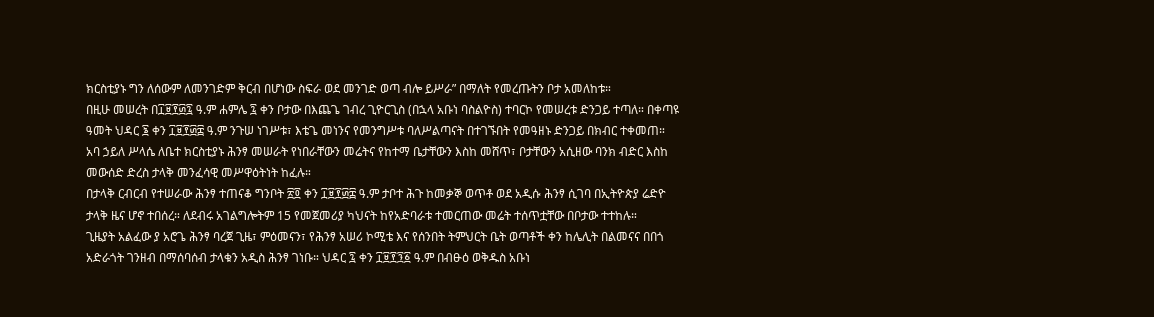ክርስቲያኑ ግን ለሰውም ለመንገድም ቅርብ በሆነው ስፍራ ወደ መንገድ ወጣ ብሎ ይሥራ” በማለት የመረጡትን ቦታ አመለከቱ።
በዚሁ መሠረት በ፲፱፻፴፯ ዓ.ም ሐምሌ ፯ ቀን ቦታው በእጨጌ ገብረ ጊዮርጊስ (በኋላ አቡነ ባስልዮስ) ተባርኮ የመሠረቱ ድንጋይ ተጣለ። በቀጣዩ ዓመት ህዳር ፮ ቀን ፲፱፻፴፰ ዓ.ም ንጉሠ ነገሥቱ፣ እቴጌ መነንና የመንግሥቱ ባለሥልጣናት በተገኙበት የመዓዘኑ ድንጋይ በክብር ተቀመጠ። አባ ኃይለ ሥላሴ ለቤተ ክርስቲያኑ ሕንፃ መሠራት የነበራቸውን መሬትና የከተማ ቤታቸውን እስከ መሸጥ፣ ቦታቸውን አሲዘው ባንክ ብድር እስከ መውሰድ ድረስ ታላቅ መንፈሳዊ መሥዋዕትነት ከፈሉ።
በታላቅ ርብርብ የተሠራው ሕንፃ ተጠናቆ ግንቦት ፳፬ ቀን ፲፱፻፴፰ ዓ.ም ታቦተ ሕጉ ከመቃኞ ወጥቶ ወደ አዲሱ ሕንፃ ሲገባ በኢትዮጵያ ሬድዮ ታላቅ ዜና ሆኖ ተበሰረ። ለደብሩ አገልግሎትም 15 የመጀመሪያ ካህናት ከየአድባራቱ ተመርጠው መሬት ተሰጥቷቸው በቦታው ተተከሉ።
ጊዜያት አልፈው ያ አሮጌ ሕንፃ ባረጀ ጊዜ፣ ምዕመናን፣ የሕንፃ አሠሪ ኮሚቴ እና የሰንበት ትምህርት ቤት ወጣቶች ቀን ከሌሊት በልመናና በበጎ አድራጎት ገንዘብ በማሰባሰብ ታላቁን አዲስ ሕንፃ ገነቡ። ህዳር ፯ ቀን ፲፱፻፺፩ ዓ.ም በብፁዕ ወቅዱስ አቡነ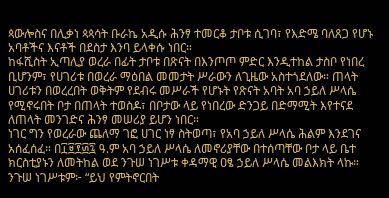ጳውሎስና በሊቃነ ጳጳሳት ቡራኬ አዲሱ ሕንፃ ተመርቆ ታቦቱ ሲገባ፣ የእድሜ ባለጸጋ የሆኑ አባቶችና እናቶች በደስታ እንባ ይላቀሱ ነበር።
ከፋሺስት ኢጣሊያ ወረራ በፊት ታቦቱ በጽናት በእንጦጦ ምድር እንዲተከል ታስቦ የነበረ ቢሆንም፣ የሀገሪቱ በወረራ ማዕበል መመታት ሥራውን ለጊዜው አስተጎደለው። ጠላት ሀገሪቱን በወረረበት ወቅትም የደብሩ መሥራች የሆኑት የጽናት አባት አባ ኃይለ ሥላሴ የሚኖሩበት ቦታ በጠላት ተወስዶ፣ በቦታው ላይ የነበረው ድንጋይ በድማሚት እየተናደ ለጠላት መንገድና ሕንፃ መሠሪያ ይሆን ነበር።
ነገር ግን የወረራው ጨለማ ገፎ ሀገር ነፃ ስትወጣ፣ የአባ ኃይለ ሥላሴ ሕልም እንደገና አሰፈሰፈ። በ፲፱፻፴፯ ዓ.ም አባ ኃይለ ሥላሴ ለመኖሪያቸው በተሰጣቸው ቦታ ላይ ቤተ ክርስቲያኑን ለመትከል ወደ ንጉሠ ነገሥቱ ቀዳማዊ ዐፄ ኃይለ ሥላሴ መልእክት ላኩ። ንጉሠ ነገሥቱም፦ “ይህ የምትኖርበት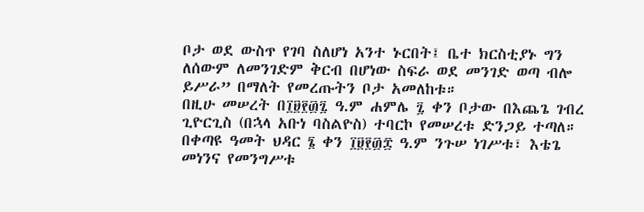ቦታ ወደ ውስጥ የገባ ስለሆነ አንተ ኑርበት፤ ቤተ ክርስቲያኑ ግን ለሰውም ለመንገድም ቅርብ በሆነው ስፍራ ወደ መንገድ ወጣ ብሎ ይሥራ” በማለት የመረጡትን ቦታ አመለከቱ።
በዚሁ መሠረት በ፲፱፻፴፯ ዓ.ም ሐምሌ ፯ ቀን ቦታው በእጨጌ ገብረ ጊዮርጊስ (በኋላ አቡነ ባስልዮስ) ተባርኮ የመሠረቱ ድንጋይ ተጣለ። በቀጣዩ ዓመት ህዳር ፮ ቀን ፲፱፻፴፰ ዓ.ም ንጉሠ ነገሥቱ፣ እቴጌ መነንና የመንግሥቱ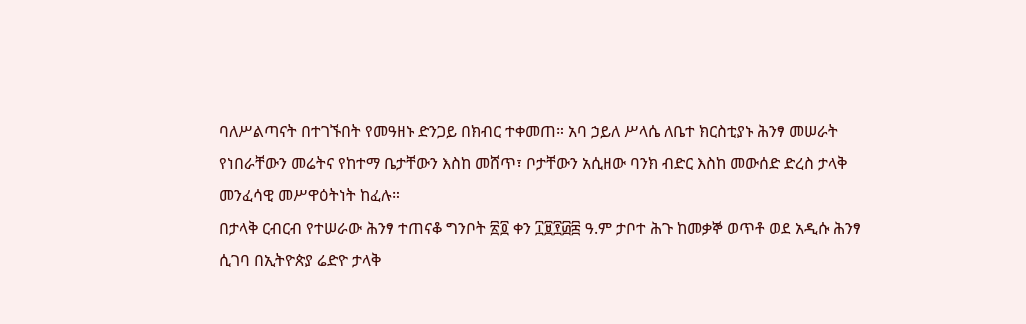ባለሥልጣናት በተገኙበት የመዓዘኑ ድንጋይ በክብር ተቀመጠ። አባ ኃይለ ሥላሴ ለቤተ ክርስቲያኑ ሕንፃ መሠራት የነበራቸውን መሬትና የከተማ ቤታቸውን እስከ መሸጥ፣ ቦታቸውን አሲዘው ባንክ ብድር እስከ መውሰድ ድረስ ታላቅ መንፈሳዊ መሥዋዕትነት ከፈሉ።
በታላቅ ርብርብ የተሠራው ሕንፃ ተጠናቆ ግንቦት ፳፬ ቀን ፲፱፻፴፰ ዓ.ም ታቦተ ሕጉ ከመቃኞ ወጥቶ ወደ አዲሱ ሕንፃ ሲገባ በኢትዮጵያ ሬድዮ ታላቅ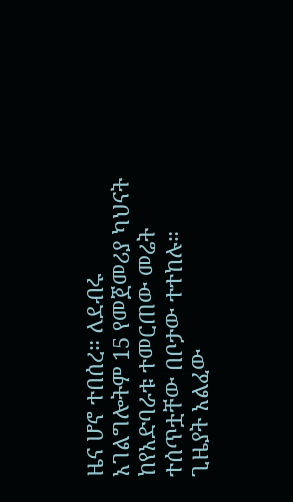ዜና ሆኖ ተበሰረ። ለደብሩ አገልግሎትም 15 የመጀመሪያ ካህናት ከየአድባራቱ ተመርጠው መሬት ተሰጥቷቸው በቦታው ተተከሉ።
ጊዜያት አልፈው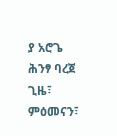ያ አሮጌ ሕንፃ ባረጀ ጊዜ፣ ምዕመናን፣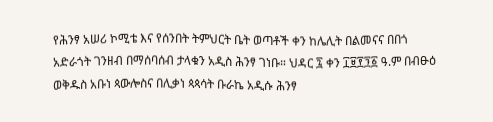የሕንፃ አሠሪ ኮሚቴ እና የሰንበት ትምህርት ቤት ወጣቶች ቀን ከሌሊት በልመናና በበጎ አድራጎት ገንዘብ በማሰባሰብ ታላቁን አዲስ ሕንፃ ገነቡ። ህዳር ፯ ቀን ፲፱፻፺፩ ዓ.ም በብፁዕ ወቅዱስ አቡነ ጳውሎስና በሊቃነ ጳጳሳት ቡራኬ አዲሱ ሕንፃ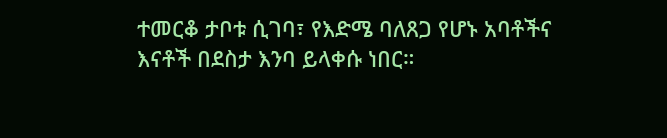ተመርቆ ታቦቱ ሲገባ፣ የእድሜ ባለጸጋ የሆኑ አባቶችና እናቶች በደስታ እንባ ይላቀሱ ነበር።